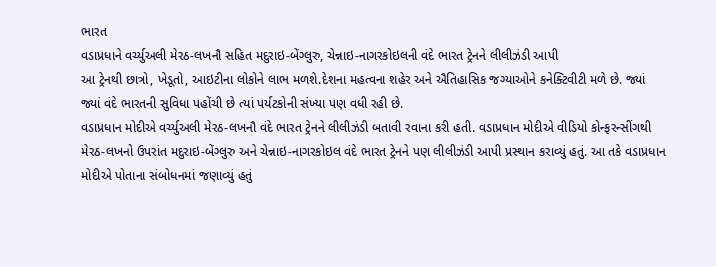ભારત
વડાપ્રધાને વર્ચ્યુઅલી મેરઠ-લખનૌ સહિત મદુરાઇ-બેંગ્લુરુ, ચેન્નાઇ-નાગરકોઇલની વંદે ભારત ટ્રેનને લીલીઝંડી આપી
આ ટ્રેનથી છાત્રો, ખેડૂતો, આઇટીના લોકોને લાભ મળશે.દેશના મહત્વના શહેર અને ઐતિહાસિક જગ્યાઓને કનેક્ટિવીટી મળે છે. જ્યાં જ્યાં વંદે ભારતની સુવિધા પહોંચી છે ત્યાં પર્યટકોની સંખ્યા પણ વધી રહી છે.
વડાપ્રધાન મોદીએ વર્ચ્યુઅલી મેરઠ-લખનૌ વંદે ભારત ટ્રેનને લીલીઝંડી બતાવી રવાના કરી હતી. વડાપ્રધાન મોદીએ વીડિયો કોન્ફરન્સીંગથી મેરઠ-લખનો ઉપરાંત મદુરાઇ-બેંગ્લુરુ અને ચેન્નાઇ-નાગરકોઇલ વંદે ભારત ટ્રેનને પણ લીલીઝંડી આપી પ્રસ્થાન કરાવ્યું હતું. આ તકે વડાપ્રધાન મોદીએ પોતાના સંબોધનમાં જણાવ્યું હતું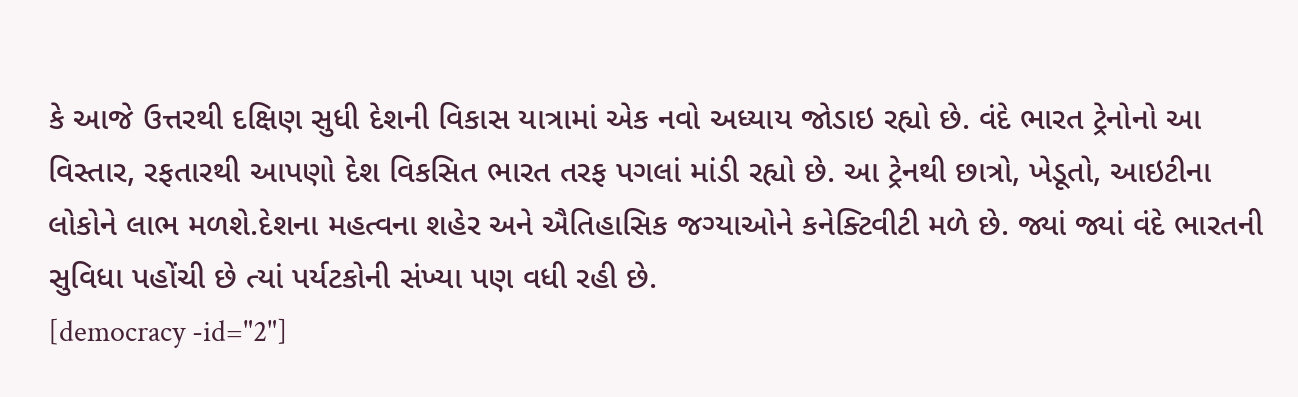કે આજે ઉત્તરથી દક્ષિણ સુધી દેશની વિકાસ યાત્રામાં એક નવો અધ્યાય જોડાઇ રહ્યો છે. વંદે ભારત ટ્રેનોનો આ વિસ્તાર, રફતારથી આપણો દેશ વિકસિત ભારત તરફ પગલાં માંડી રહ્યો છે. આ ટ્રેનથી છાત્રો, ખેડૂતો, આઇટીના લોકોને લાભ મળશે.દેશના મહત્વના શહેર અને ઐતિહાસિક જગ્યાઓને કનેક્ટિવીટી મળે છે. જ્યાં જ્યાં વંદે ભારતની સુવિધા પહોંચી છે ત્યાં પર્યટકોની સંખ્યા પણ વધી રહી છે.
[democracy -id="2"]